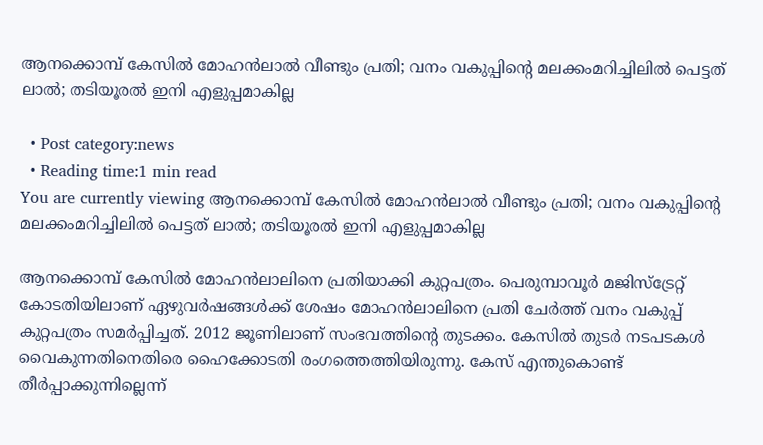ആനക്കൊമ്പ് കേസില്‍ മോഹന്‍ലാല്‍ വീണ്ടും പ്രതി; വനം വകുപ്പിന്‍റെ മലക്കംമറിച്ചിലില്‍ പെട്ടത് ലാല്‍; തടിയൂരല്‍ ഇനി എളുപ്പമാകില്ല

  • Post category:news
  • Reading time:1 min read
You are currently viewing ആനക്കൊമ്പ് കേസില്‍ മോഹന്‍ലാല്‍ വീണ്ടും പ്രതി; വനം വകുപ്പിന്‍റെ മലക്കംമറിച്ചിലില്‍ പെട്ടത് ലാല്‍; തടിയൂരല്‍ ഇനി എളുപ്പമാകില്ല

ആനക്കൊമ്പ് കേസില്‍ മോഹന്‍ലാലിനെ പ്രതിയാക്കി കുറ്റപത്രം. പെരുമ്പാവൂർ മജിസ്ട്രേറ്റ് കോടതിയിലാണ് ഏഴുവർഷങ്ങൾക്ക് ശേഷം മോഹൻലാലിനെ പ്രതി ചേർത്ത് വനം വകുപ്പ് കുറ്റപത്രം സമര്‍പ്പിച്ചത്. 2012 ജൂണിലാണ് സംഭവത്തിന്‍റെ തുടക്കം. കേസില്‍ തുടര്‍ നടപടകള്‍ വൈകുന്നതിനെതിരെ ഹൈക്കോടതി രംഗത്തെത്തിയിരുന്നു. കേസ് എന്തുകൊണ്ട് തീര്‍പ്പാക്കുന്നില്ലെന്ന്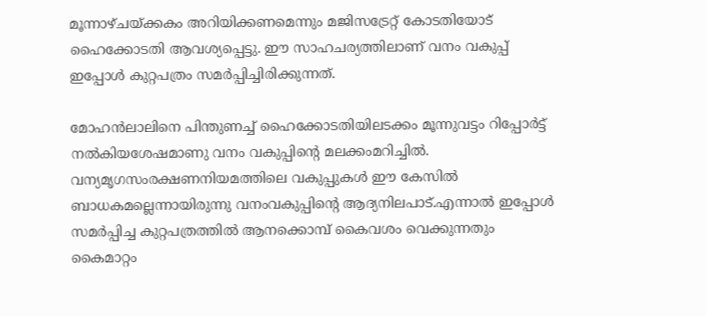മൂന്നാഴ്ചയ്ക്കകം അറിയിക്കണമെന്നും മജിസട്രേറ്റ് കോടതിയോട് ഹൈക്കോടതി ആവശ്യപ്പെട്ടു. ഈ സാഹചര്യത്തിലാണ് വനം വകുപ്പ് ഇപ്പോൾ കുറ്റപത്രം സമർപ്പിച്ചിരിക്കുന്നത്.

മോഹന്‍ലാലിനെ പിന്തുണച്ച്‌ ഹൈക്കോടതിയിലടക്കം മൂന്നുവട്ടം റിപ്പോര്‍ട്ട് നല്‍കിയശേഷമാണു വനം വകുപ്പിന്‍റെ മലക്കംമറിച്ചില്‍. വന്യമൃഗസംരക്ഷണനിയമത്തിലെ വകുപ്പുകള്‍ ഈ കേസില്‍ ബാധകമല്ലെന്നായിരുന്നു വനംവകുപ്പിന്‍റെ ആദ്യനിലപാട്.എന്നാൽ ഇപ്പോൾ സമർപ്പിച്ച കുറ്റപത്രത്തിൽ ആനക്കൊമ്പ് കൈവശം വെക്കുന്നതും കൈമാറ്റം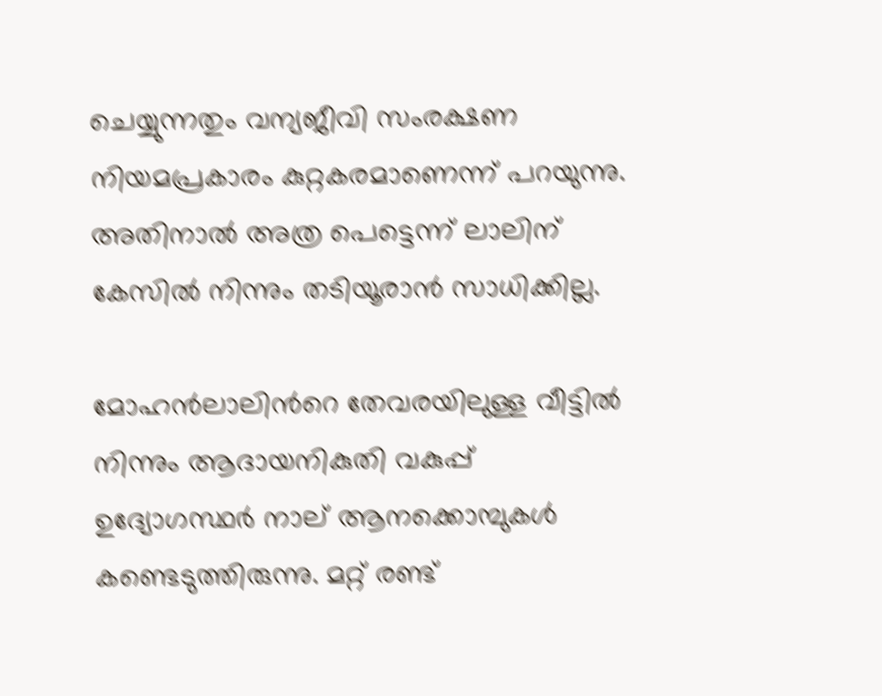ചെയ്യുന്നതും വന്യജീവി സംരക്ഷണ നിയമപ്രകാരം കുറ്റകരമാണെന്ന് പറയുന്നു. അതിനാല്‍ അത്ര പെട്ടെന്ന് ലാലിന് കേസില്‍ നിന്നും തടിയൂരാന്‍ സാധിക്കില്ല.

മോഹന്‍ലാലിന്‍റെ തേവരയിലുള്ള വീട്ടില്‍ നിന്നും ആദായനികുതി വകുപ്പ് ഉദ്യോഗസ്ഥര്‍ നാല് ആനക്കൊമ്പുകള്‍ കണ്ടെടുത്തിരുന്നു. മറ്റ് രണ്ട്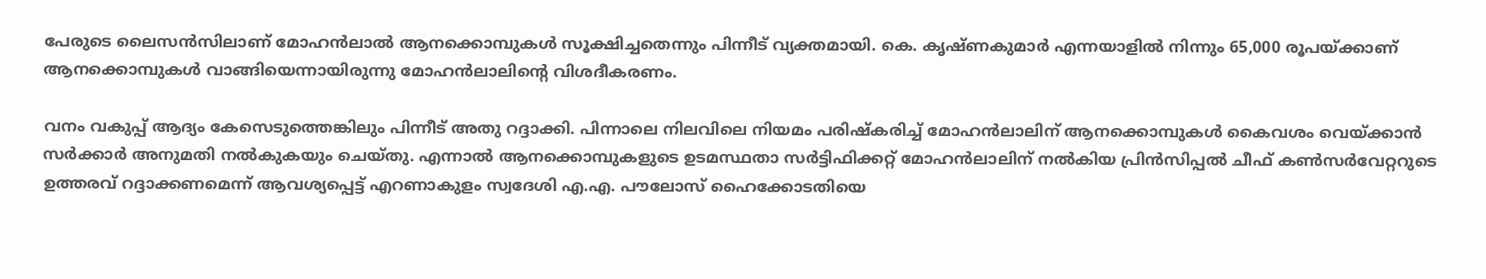പേരുടെ ലൈസന്‍സിലാണ് മോഹന്‍ലാല്‍ ആനക്കൊമ്പുകള്‍ സൂക്ഷിച്ചതെന്നും പിന്നീട് വ്യക്തമായി. കെ. കൃഷ്ണകുമാര്‍ എന്നയാളില്‍ നിന്നും 65,000 രൂപയ്ക്കാണ് ആനക്കൊമ്പുകള്‍ വാങ്ങിയെന്നായിരുന്നു മോഹന്‍ലാലിന്‍റെ വിശദീകരണം.

വനം വകുപ്പ് ആദ്യം കേസെടുത്തെങ്കിലും പിന്നീട് അതു റദ്ദാക്കി. പിന്നാലെ നിലവിലെ നിയമം പരിഷ്‌കരിച്ച് മോഹന്‍ലാലിന് ആനക്കൊമ്പുകള്‍ കൈവശം വെയ്ക്കാന്‍ സര്‍ക്കാര്‍ അനുമതി നല്‍കുകയും ചെയ്തു. എന്നാൽ ആനക്കൊമ്പുകളുടെ ഉടമസ്ഥതാ സര്‍ട്ടിഫിക്കറ്റ് മോഹന്‍ലാലിന് നല്‍കിയ പ്രിന്‍സിപ്പല്‍ ചീഫ് കണ്‍സര്‍വേറ്ററുടെ ഉത്തരവ് റദ്ദാക്കണമെന്ന് ആവശ്യപ്പെട്ട് എറണാകുളം സ്വദേശി എ.എ. പൗലോസ് ഹൈക്കോടതിയെ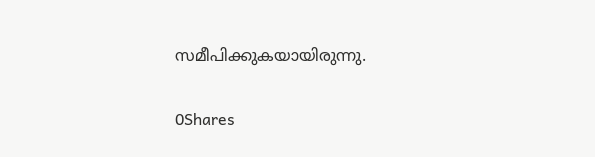സമീപിക്കുകയായിരുന്നു.

0Shares